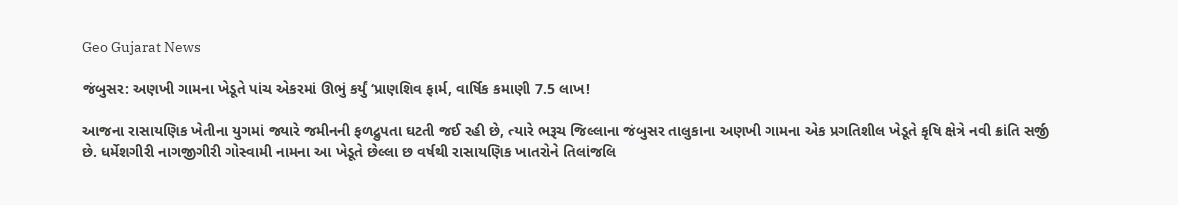Geo Gujarat News

જંબુસર: અણખી ગામના ખેડૂતે પાંચ એકરમાં ઊભું કર્યું ‘પ્રાણશિવ ફાર્મ, વાર્ષિક કમાણી 7.5 લાખ!

આજના રાસાયણિક ખેતીના યુગમાં જ્યારે જમીનની ફળદ્રુપતા ઘટતી જઈ રહી છે, ત્યારે ભરૂચ જિલ્લાના જંબુસર તાલુકાના અણખી ગામના એક પ્રગતિશીલ ખેડૂતે કૃષિ ક્ષેત્રે નવી ક્રાંતિ સર્જી છે. ધર્મેશગીરી નાગજીગીરી ગોસ્વામી નામના આ ખેડૂતે છેલ્લા છ વર્ષથી રાસાયણિક ખાતરોને તિલાંજલિ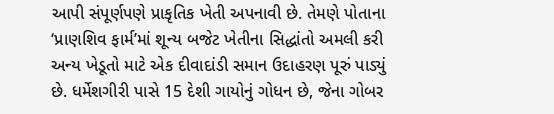આપી સંપૂર્ણપણે પ્રાકૃતિક ખેતી અપનાવી છે. તેમણે પોતાના ‘પ્રાણશિવ ફાર્મ’માં શૂન્ય બજેટ ખેતીના સિદ્ધાંતો અમલી કરી અન્ય ખેડૂતો માટે એક દીવાદાંડી સમાન ઉદાહરણ પૂરું પાડ્યું છે. ધર્મેશગીરી પાસે 15 દેશી ગાયોનું ગોધન છે, જેના ગોબર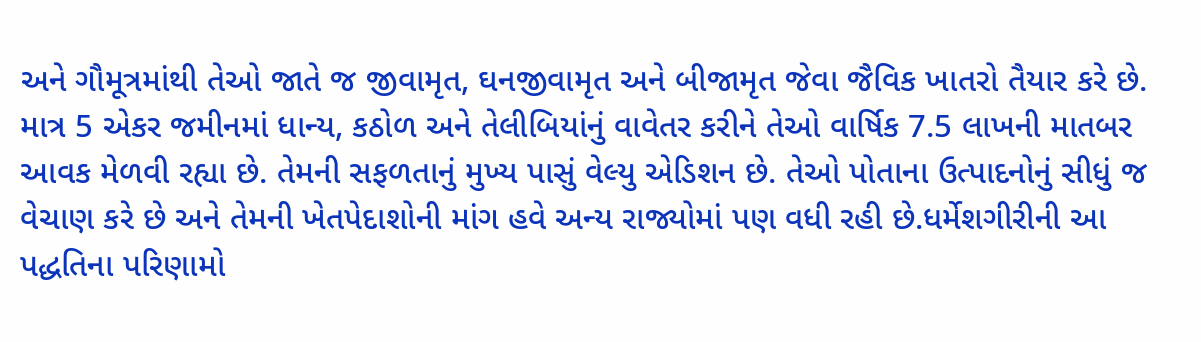અને ગૌમૂત્રમાંથી તેઓ જાતે જ જીવામૃત, ઘનજીવામૃત અને બીજામૃત જેવા જૈવિક ખાતરો તૈયાર કરે છે. માત્ર 5 એકર જમીનમાં ધાન્ય, કઠોળ અને તેલીબિયાંનું વાવેતર કરીને તેઓ વાર્ષિક 7.5 લાખની માતબર આવક મેળવી રહ્યા છે. તેમની સફળતાનું મુખ્ય પાસું વેલ્યુ એડિશન છે. તેઓ પોતાના ઉત્પાદનોનું સીધું જ વેચાણ કરે છે અને તેમની ખેતપેદાશોની માંગ હવે અન્ય રાજ્યોમાં પણ વધી રહી છે.ધર્મેશગીરીની આ પદ્ધતિના પરિણામો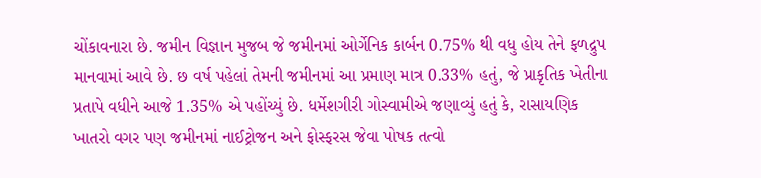ચોંકાવનારા છે. જમીન વિજ્ઞાન મુજબ જે જમીનમાં ઓર્ગેનિક કાર્બન 0.75% થી વધુ હોય તેને ફળદ્રુપ માનવામાં આવે છે. છ વર્ષ પહેલાં તેમની જમીનમાં આ પ્રમાણ માત્ર 0.33% હતું, જે પ્રાકૃતિક ખેતીના પ્રતાપે વધીને આજે 1.35% એ પહોંચ્યું છે. ધર્મેશગીરી ગોસ્વામીએ જણાવ્યું હતું કે, રાસાયણિક ખાતરો વગર પણ જમીનમાં નાઈટ્રોજન અને ફોસ્ફરસ જેવા પોષક તત્વો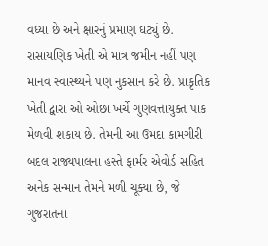વધ્યા છે અને ક્ષારનું પ્રમાણ ઘટ્યું છે. રાસાયણિક ખેતી એ માત્ર જમીન નહીં પણ માનવ સ્વાસ્થ્યને પણ નુકસાન કરે છે. પ્રાકૃતિક ખેતી દ્વારા ઓ ઓછા ખર્ચે ગુણવત્તાયુક્ત પાક મેળવી શકાય છે. તેમની આ ઉમદા કામગીરી બદલ રાજ્યપાલના હસ્તે ફાર્મર એવોર્ડ સહિત અનેક સન્માન તેમને મળી ચૂક્યા છે, જે ગુજરાતના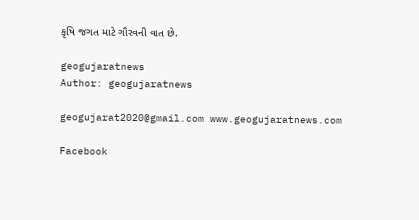કૃષિ જગત માટે ગૌરવની વાત છે.

geogujaratnews
Author: geogujaratnews

geogujarat2020@gmail.com www.geogujaratnews.com

Facebook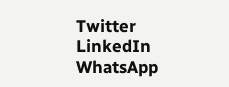Twitter
LinkedIn
WhatsApp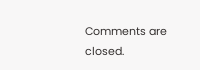Comments are closed.